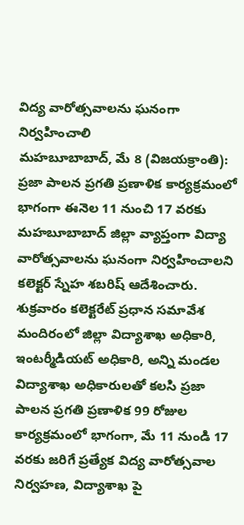విద్య వారోత్సవాలను ఘనంగా నిర్వహించాలి
మహబూబాబాద్, మే 8 (విజయక్రాంతి): ప్రజా పాలన ప్రగతి ప్రణాళిక కార్యక్రమంలో భాగంగా ఈనెల 11 నుంచి 17 వరకు మహబూబాబాద్ జిల్లా వ్యాప్తంగా విద్యా వారోత్సవాలను ఘనంగా నిర్వహించాలని కలెక్టర్ స్నేహ శబరిష్ ఆదేశించారు. శుక్రవారం కలెక్టరేట్ ప్రధాన సమావేశ మందిరంలో జిల్లా విద్యాశాఖ అధికారి, ఇంటర్మీడియట్ అధికారి, అన్ని మండల విద్యాశాఖ అధికారులతో కలసి ప్రజా పాలన ప్రగతి ప్రణాళిక 99 రోజుల కార్యక్రమంలో భాగంగా, మే 11 నుండి 17 వరకు జరిగే ప్రత్యేక విద్య వారోత్సవాల నిర్వహణ, విద్యాశాఖ పై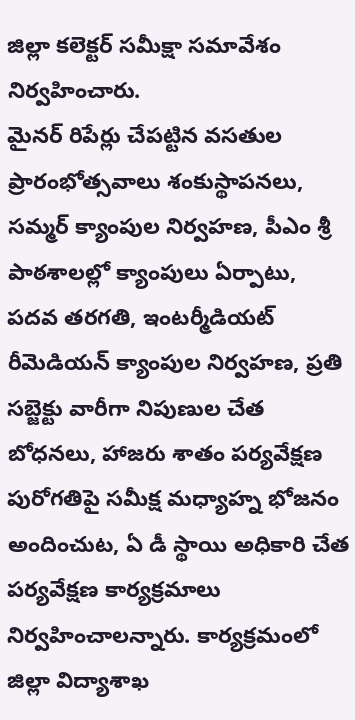జిల్లా కలెక్టర్ సమీక్షా సమావేశం నిర్వహించారు.
మైనర్ రిపేర్లు చేపట్టిన వసతుల ప్రారంభోత్సవాలు శంకుస్థాపనలు, సమ్మర్ క్యాంపుల నిర్వహణ, పీఎం శ్రీ పాఠశాలల్లో క్యాంపులు ఏర్పాటు, పదవ తరగతి, ఇంటర్మీడియట్ రీమెడియన్ క్యాంపుల నిర్వహణ, ప్రతి సబ్జెక్టు వారీగా నిపుణుల చేత బోధనలు, హాజరు శాతం పర్యవేక్షణ పురోగతిపై సమీక్ష మధ్యాహ్న భోజనం అందించుట, ఏ డీ స్థాయి అధికారి చేత పర్యవేక్షణ కార్యక్రమాలు నిర్వహించాలన్నారు. కార్యక్రమంలో జిల్లా విద్యాశాఖ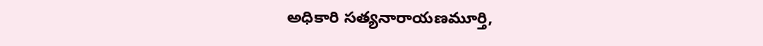అధికారి సత్యనారాయణమూర్తి,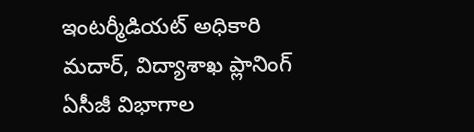ఇంటర్మీడియట్ అధికారి మదార్, విద్యాశాఖ ప్లానింగ్ ఏసీజీ విభాగాల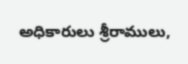అధికారులు శ్రీరాములు,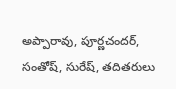అప్పారావు, పూర్ణచందర్, సంతోష్, సురేష్, తదితరులు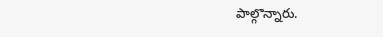పాల్గొన్నారు.